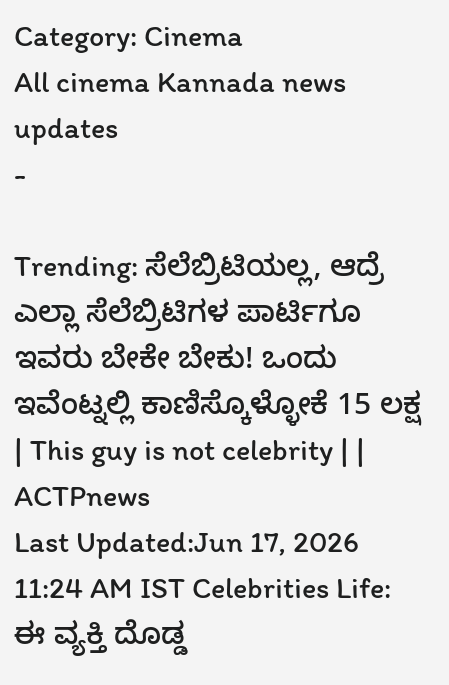Category: Cinema
All cinema Kannada news updates
-

Trending: ಸೆಲೆಬ್ರಿಟಿಯಲ್ಲ, ಆದ್ರೆ ಎಲ್ಲಾ ಸೆಲೆಬ್ರಿಟಿಗಳ ಪಾರ್ಟಿಗೂ ಇವರು ಬೇಕೇ ಬೇಕು! ಒಂದು ಇವೆಂಟ್ನಲ್ಲಿ ಕಾಣಿಸ್ಕೊಳ್ಳೋಕೆ 15 ಲಕ್ಷ | This guy is not celebrity | | ACTPnews
Last Updated:Jun 17, 2026 11:24 AM IST Celebrities Life: ಈ ವ್ಯಕ್ತಿ ದೊಡ್ಡ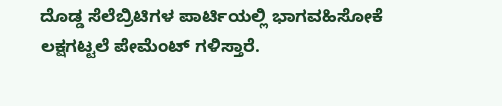ದೊಡ್ಡ ಸೆಲೆಬ್ರಿಟಿಗಳ ಪಾರ್ಟಿಯಲ್ಲಿ ಭಾಗವಹಿಸೋಕೆ ಲಕ್ಷಗಟ್ಟಲೆ ಪೇಮೆಂಟ್ ಗಳಿಸ್ತಾರೆ.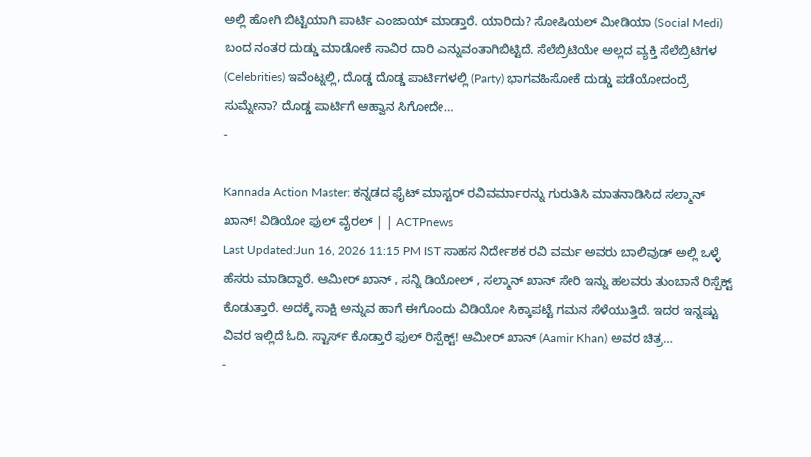ಅಲ್ಲಿ ಹೋಗಿ ಬಿಟ್ಟಿಯಾಗಿ ಪಾರ್ಟಿ ಎಂಜಾಯ್ ಮಾಡ್ತಾರೆ. ಯಾರಿದು? ಸೋಷಿಯಲ್ ಮೀಡಿಯಾ (Social Medi) ಬಂದ ನಂತರ ದುಡ್ಡು ಮಾಡೋಕೆ ಸಾವಿರ ದಾರಿ ಎನ್ನುವಂತಾಗಿಬಿಟ್ಟಿದೆ. ಸೆಲೆಬ್ರಿಟಿಯೇ ಅಲ್ಲದ ವ್ಯಕ್ತಿ ಸೆಲೆಬ್ರಿಟಿಗಳ (Celebrities) ಇವೆಂಟ್ನಲ್ಲಿ, ದೊಡ್ಡ ದೊಡ್ಡ ಪಾರ್ಟಿಗಳಲ್ಲಿ (Party) ಭಾಗವಹಿಸೋಕೆ ದುಡ್ಡು ಪಡೆಯೋದಂದ್ರೆ ಸುಮ್ನೇನಾ? ದೊಡ್ಡ ಪಾರ್ಟಿಗೆ ಆಹ್ವಾನ ಸಿಗೋದೇ…
-

Kannada Action Master: ಕನ್ನಡದ ಫೈಟ್ ಮಾಸ್ಟರ್ ರವಿವರ್ಮಾರನ್ನು ಗುರುತಿಸಿ ಮಾತನಾಡಿಸಿದ ಸಲ್ಮಾನ್ ಖಾನ್! ವಿಡಿಯೋ ಫುಲ್ ವೈರಲ್ | | ACTPnews
Last Updated:Jun 16, 2026 11:15 PM IST ಸಾಹಸ ನಿರ್ದೇಶಕ ರವಿ ವರ್ಮ ಅವರು ಬಾಲಿವುಡ್ ಅಲ್ಲಿ ಒಳ್ಳೆ ಹೆಸರು ಮಾಡಿದ್ದಾರೆ. ಆಮೀರ್ ಖಾನ್ , ಸನ್ನಿ ಡಿಯೋಲ್ , ಸಲ್ಮಾನ್ ಖಾನ್ ಸೇರಿ ಇನ್ನು ಹಲವರು ತುಂಬಾನೆ ರಿಸ್ಪೆಕ್ಟ್ ಕೊಡುತ್ತಾರೆ. ಅದಕ್ಕೆ ಸಾಕ್ಷಿ ಅನ್ನುವ ಹಾಗೆ ಈಗೊಂದು ವಿಡಿಯೋ ಸಿಕ್ಕಾಪಟ್ಟೆ ಗಮನ ಸೆಳೆಯುತ್ತಿದೆ. ಇದರ ಇನ್ನಷ್ಟು ವಿವರ ಇಲ್ಲಿದೆ ಓದಿ. ಸ್ಟಾರ್ಸ್ ಕೊಡ್ತಾರೆ ಫುಲ್ ರಿಸ್ಪೆಕ್ಟ್! ಆಮೀರ್ ಖಾನ್ (Aamir Khan) ಅವರ ಚಿತ್ರ…
-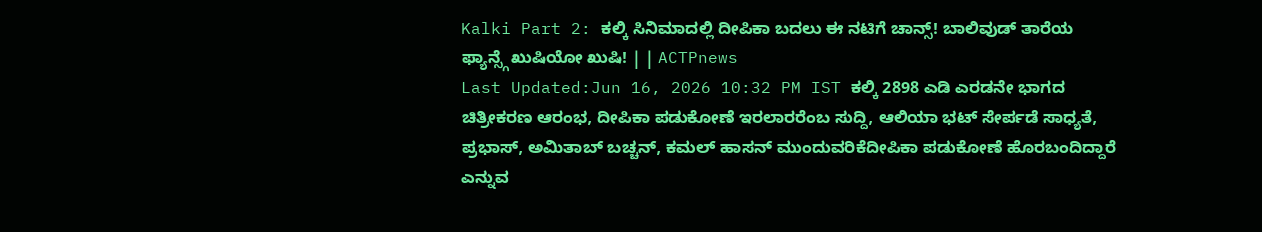Kalki Part 2: ಕಲ್ಕಿ ಸಿನಿಮಾದಲ್ಲಿ ದೀಪಿಕಾ ಬದಲು ಈ ನಟಿಗೆ ಚಾನ್ಸ್! ಬಾಲಿವುಡ್ ತಾರೆಯ ಫ್ಯಾನ್ಸ್ಗೆ ಖುಷಿಯೋ ಖುಷಿ! | | ACTPnews
Last Updated:Jun 16, 2026 10:32 PM IST ಕಲ್ಕಿ 2898 ಎಡಿ ಎರಡನೇ ಭಾಗದ ಚಿತ್ರೀಕರಣ ಆರಂಭ, ದೀಪಿಕಾ ಪಡುಕೋಣೆ ಇರಲಾರರೆಂಬ ಸುದ್ದಿ, ಆಲಿಯಾ ಭಟ್ ಸೇರ್ಪಡೆ ಸಾಧ್ಯತೆ, ಪ್ರಭಾಸ್, ಅಮಿತಾಬ್ ಬಚ್ಚನ್, ಕಮಲ್ ಹಾಸನ್ ಮುಂದುವರಿಕೆದೀಪಿಕಾ ಪಡುಕೋಣೆ ಹೊರಬಂದಿದ್ದಾರೆ ಎನ್ನುವ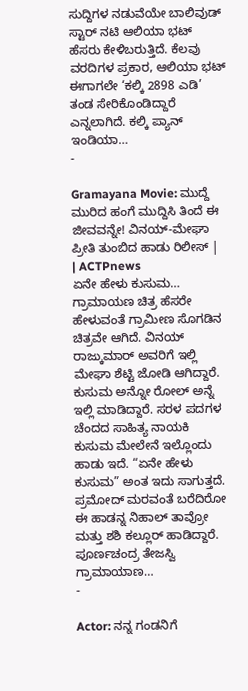ಸುದ್ದಿಗಳ ನಡುವೆಯೇ ಬಾಲಿವುಡ್ ಸ್ಟಾರ್ ನಟಿ ಆಲಿಯಾ ಭಟ್ ಹೆಸರು ಕೇಳಿಬರುತ್ತಿದೆ. ಕೆಲವು ವರದಿಗಳ ಪ್ರಕಾರ, ಆಲಿಯಾ ಭಟ್ ಈಗಾಗಲೇ ‘ಕಲ್ಕಿ 2898 ಎಡಿ’ ತಂಡ ಸೇರಿಕೊಂಡಿದ್ದಾರೆ ಎನ್ನಲಾಗಿದೆ. ಕಲ್ಕಿ ಪ್ಯಾನ್ ಇಂಡಿಯಾ…
-

Gramayana Movie: ಮುದ್ದೆ ಮುರಿದ ಹಂಗೆ ಮುದ್ದಿಸಿ ತಿಂದೆ ಈ ಜೀವವನ್ನೇ! ವಿನಯ್-ಮೇಘಾ ಪ್ರೀತಿ ತುಂಬಿದ ಹಾಡು ರಿಲೀಸ್ | | ACTPnews
ಏನೇ ಹೇಳು ಕುಸುಮ… ಗ್ರಾಮಾಯಣ ಚಿತ್ರ ಹೆಸರೇ ಹೇಳುವಂತೆ ಗ್ರಾಮೀಣ ಸೊಗಡಿನ ಚಿತ್ರವೇ ಆಗಿದೆ. ವಿನಯ್ ರಾಜ್ಕುಮಾರ್ ಅವರಿಗೆ ಇಲ್ಲಿ ಮೇಘಾ ಶೆಟ್ಟಿ ಜೋಡಿ ಆಗಿದ್ದಾರೆ. ಕುಸುಮ ಅನ್ನೋ ರೋಲ್ ಅನ್ನೆ ಇಲ್ಲಿ ಮಾಡಿದ್ದಾರೆ. ಸರಳ ಪದಗಳ ಚೆಂದದ ಸಾಹಿತ್ಯ ನಾಯಕಿ ಕುಸುಮ ಮೇಲೇನೆ ಇಲ್ಲೊಂದು ಹಾಡು ಇದೆ. “ಏನೇ ಹೇಳು ಕುಸುಮ” ಅಂತ ಇದು ಸಾಗುತ್ತದೆ. ಪ್ರಮೋದ್ ಮರವಂತೆ ಬರೆದಿರೋ ಈ ಹಾಡನ್ನ ನಿಹಾಲ್ ತಾವ್ರೋ ಮತ್ತು ಶಶಿ ಕಲ್ಲೂರ್ ಹಾಡಿದ್ದಾರೆ. ಪೂರ್ಣಚಂದ್ರ ತೇಜಸ್ವಿ ಗ್ರಾಮಾಯಾಣ…
-

Actor: ನನ್ನ ಗಂಡನಿಗೆ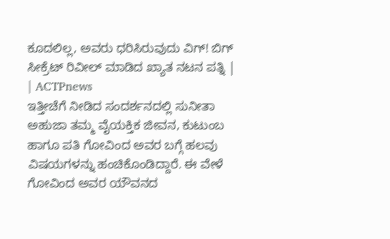ಕೂದಲಿಲ್ಲ, ಅವರು ಧರಿಸಿರುವುದು ವಿಗ್! ಬಿಗ್ ಸೀಕ್ರೆಟ್ ರಿವೀಲ್ ಮಾಡಿದ ಖ್ಯಾತ ನಟನ ಪತ್ನಿ | | ACTPnews
ಇತ್ತೀಚೆಗೆ ನೀಡಿದ ಸಂದರ್ಶನದಲ್ಲಿ ಸುನೀತಾ ಅಹುಜಾ ತಮ್ಮ ವೈಯಕ್ತಿಕ ಜೀವನ, ಕುಟುಂಬ ಹಾಗೂ ಪತಿ ಗೋವಿಂದ ಅವರ ಬಗ್ಗೆ ಹಲವು ವಿಷಯಗಳನ್ನು ಹಂಚಿಕೊಂಡಿದ್ದಾರೆ. ಈ ವೇಳೆ ಗೋವಿಂದ ಅವರ ಯೌವನದ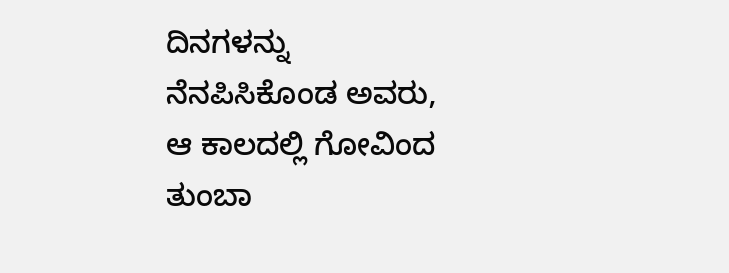ದಿನಗಳನ್ನು ನೆನಪಿಸಿಕೊಂಡ ಅವರು, ಆ ಕಾಲದಲ್ಲಿ ಗೋವಿಂದ ತುಂಬಾ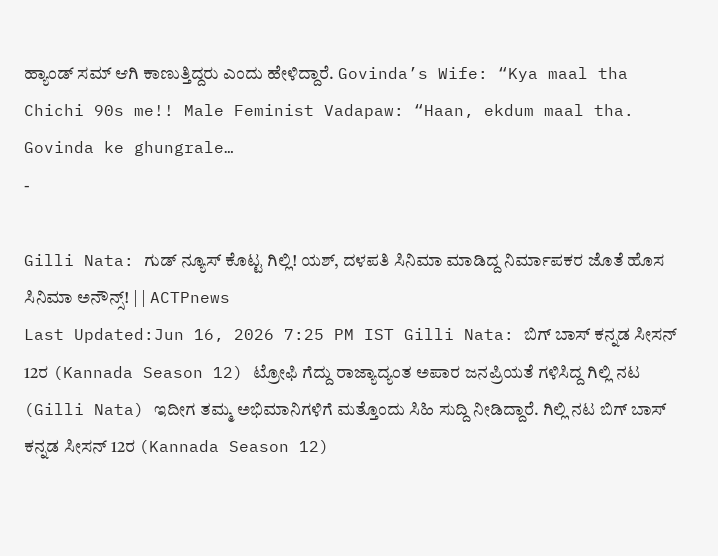ಹ್ಯಾಂಡ್ ಸಮ್ ಆಗಿ ಕಾಣುತ್ತಿದ್ದರು ಎಂದು ಹೇಳಿದ್ದಾರೆ. Govinda’s Wife: “Kya maal tha Chichi 90s me!! Male Feminist Vadapaw: “Haan, ekdum maal tha. Govinda ke ghungrale…
-

Gilli Nata: ಗುಡ್ ನ್ಯೂಸ್ ಕೊಟ್ಟ ಗಿಲ್ಲಿ! ಯಶ್, ದಳಪತಿ ಸಿನಿಮಾ ಮಾಡಿದ್ದ ನಿರ್ಮಾಪಕರ ಜೊತೆ ಹೊಸ ಸಿನಿಮಾ ಅನೌನ್ಸ್! | | ACTPnews
Last Updated:Jun 16, 2026 7:25 PM IST Gilli Nata: ಬಿಗ್ ಬಾಸ್ ಕನ್ನಡ ಸೀಸನ್ 12ರ (Kannada Season 12) ಟ್ರೋಫಿ ಗೆದ್ದು ರಾಜ್ಯಾದ್ಯಂತ ಅಪಾರ ಜನಪ್ರಿಯತೆ ಗಳಿಸಿದ್ದ ಗಿಲ್ಲಿ ನಟ (Gilli Nata) ಇದೀಗ ತಮ್ಮ ಅಭಿಮಾನಿಗಳಿಗೆ ಮತ್ತೊಂದು ಸಿಹಿ ಸುದ್ದಿ ನೀಡಿದ್ದಾರೆ. ಗಿಲ್ಲಿ ನಟ ಬಿಗ್ ಬಾಸ್ ಕನ್ನಡ ಸೀಸನ್ 12ರ (Kannada Season 12)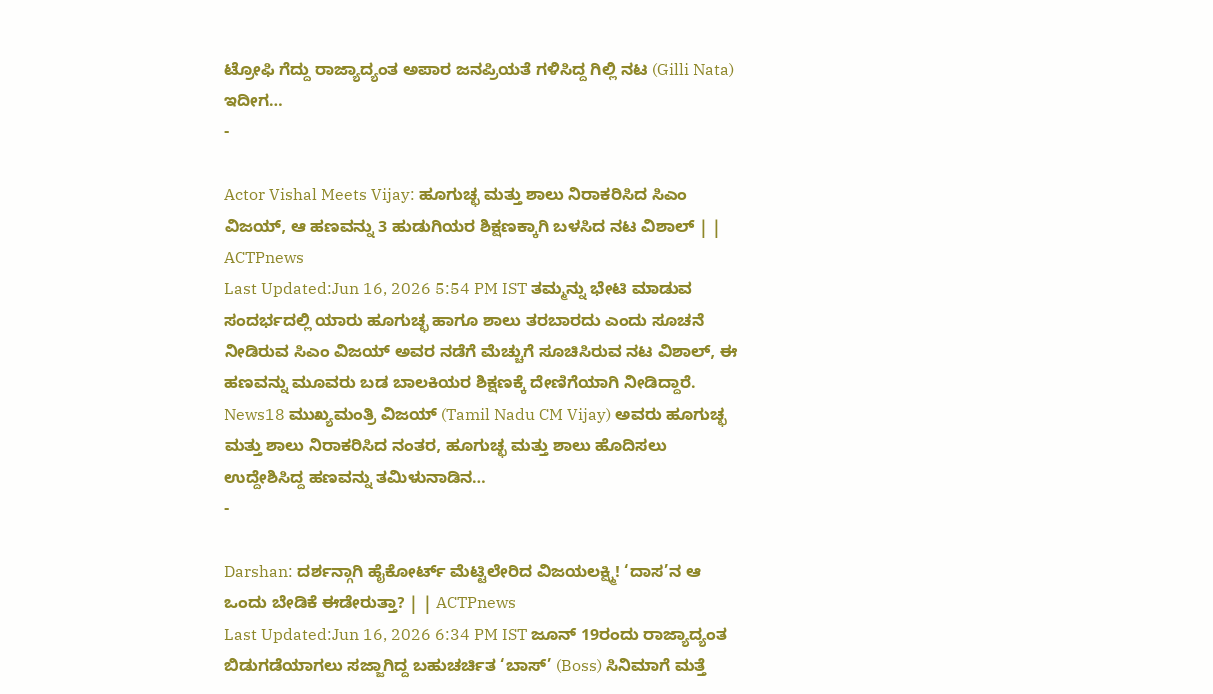ಟ್ರೋಫಿ ಗೆದ್ದು ರಾಜ್ಯಾದ್ಯಂತ ಅಪಾರ ಜನಪ್ರಿಯತೆ ಗಳಿಸಿದ್ದ ಗಿಲ್ಲಿ ನಟ (Gilli Nata) ಇದೀಗ…
-

Actor Vishal Meets Vijay: ಹೂಗುಚ್ಛ ಮತ್ತು ಶಾಲು ನಿರಾಕರಿಸಿದ ಸಿಎಂ ವಿಜಯ್, ಆ ಹಣವನ್ನು 3 ಹುಡುಗಿಯರ ಶಿಕ್ಷಣಕ್ಕಾಗಿ ಬಳಸಿದ ನಟ ವಿಶಾಲ್ | | ACTPnews
Last Updated:Jun 16, 2026 5:54 PM IST ತಮ್ಮನ್ನು ಭೇಟಿ ಮಾಡುವ ಸಂದರ್ಭದಲ್ಲಿ ಯಾರು ಹೂಗುಚ್ಛ ಹಾಗೂ ಶಾಲು ತರಬಾರದು ಎಂದು ಸೂಚನೆ ನೀಡಿರುವ ಸಿಎಂ ವಿಜಯ್ ಅವರ ನಡೆಗೆ ಮೆಚ್ಚುಗೆ ಸೂಚಿಸಿರುವ ನಟ ವಿಶಾಲ್, ಈ ಹಣವನ್ನು ಮೂವರು ಬಡ ಬಾಲಕಿಯರ ಶಿಕ್ಷಣಕ್ಕೆ ದೇಣಿಗೆಯಾಗಿ ನೀಡಿದ್ದಾರೆ. News18 ಮುಖ್ಯಮಂತ್ರಿ ವಿಜಯ್ (Tamil Nadu CM Vijay) ಅವರು ಹೂಗುಚ್ಛ ಮತ್ತು ಶಾಲು ನಿರಾಕರಿಸಿದ ನಂತರ, ಹೂಗುಚ್ಛ ಮತ್ತು ಶಾಲು ಹೊದಿಸಲು ಉದ್ದೇಶಿಸಿದ್ದ ಹಣವನ್ನು ತಮಿಳುನಾಡಿನ…
-

Darshan: ದರ್ಶನ್ಗಾಗಿ ಹೈಕೋರ್ಟ್ ಮೆಟ್ಟಿಲೇರಿದ ವಿಜಯಲಕ್ಷ್ಮಿ! ‘ದಾಸ’ನ ಆ ಒಂದು ಬೇಡಿಕೆ ಈಡೇರುತ್ತಾ? | | ACTPnews
Last Updated:Jun 16, 2026 6:34 PM IST ಜೂನ್ 19ರಂದು ರಾಜ್ಯಾದ್ಯಂತ ಬಿಡುಗಡೆಯಾಗಲು ಸಜ್ಜಾಗಿದ್ದ ಬಹುಚರ್ಚಿತ ‘ಬಾಸ್’ (Boss) ಸಿನಿಮಾಗೆ ಮತ್ತೆ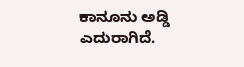ಕಾನೂನು ಅಡ್ಡಿ ಎದುರಾಗಿದೆ.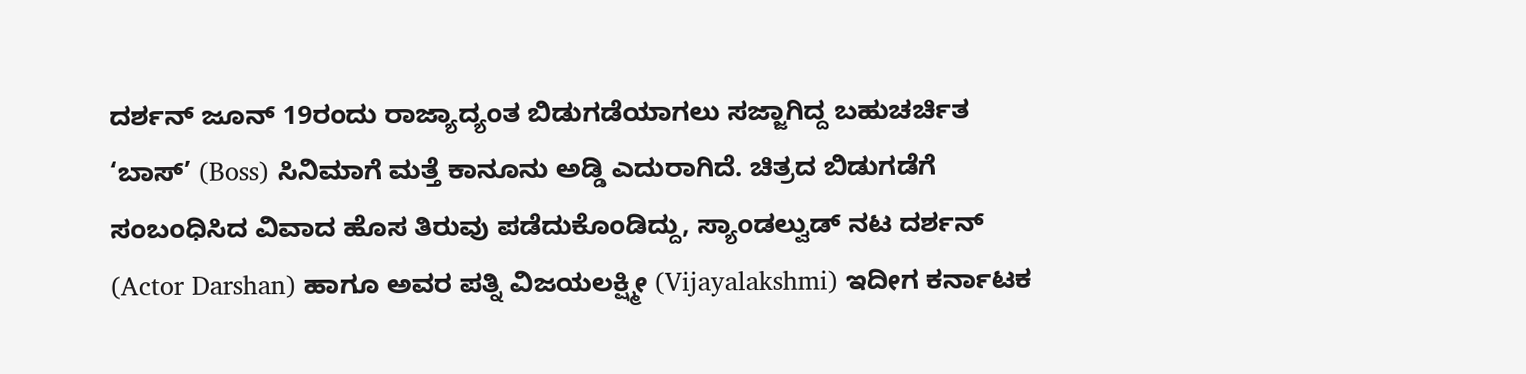ದರ್ಶನ್ ಜೂನ್ 19ರಂದು ರಾಜ್ಯಾದ್ಯಂತ ಬಿಡುಗಡೆಯಾಗಲು ಸಜ್ಜಾಗಿದ್ದ ಬಹುಚರ್ಚಿತ ‘ಬಾಸ್’ (Boss) ಸಿನಿಮಾಗೆ ಮತ್ತೆ ಕಾನೂನು ಅಡ್ಡಿ ಎದುರಾಗಿದೆ. ಚಿತ್ರದ ಬಿಡುಗಡೆಗೆ ಸಂಬಂಧಿಸಿದ ವಿವಾದ ಹೊಸ ತಿರುವು ಪಡೆದುಕೊಂಡಿದ್ದು, ಸ್ಯಾಂಡಲ್ವುಡ್ ನಟ ದರ್ಶನ್ (Actor Darshan) ಹಾಗೂ ಅವರ ಪತ್ನಿ ವಿಜಯಲಕ್ಷ್ಮೀ (Vijayalakshmi) ಇದೀಗ ಕರ್ನಾಟಕ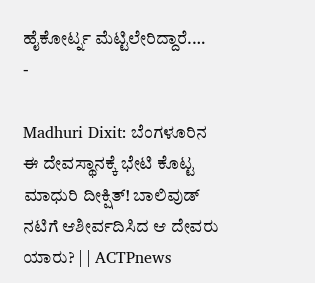ಹೈಕೋರ್ಟ್ನ ಮೆಟ್ಟಿಲೇರಿದ್ದಾರೆ.…
-

Madhuri Dixit: ಬೆಂಗಳೂರಿನ ಈ ದೇವಸ್ಥಾನಕ್ಕೆ ಭೇಟಿ ಕೊಟ್ಟ ಮಾಧುರಿ ದೀಕ್ಷಿತ್! ಬಾಲಿವುಡ್ ನಟಿಗೆ ಆಶೀರ್ವದಿಸಿದ ಆ ದೇವರು ಯಾರು? | | ACTPnews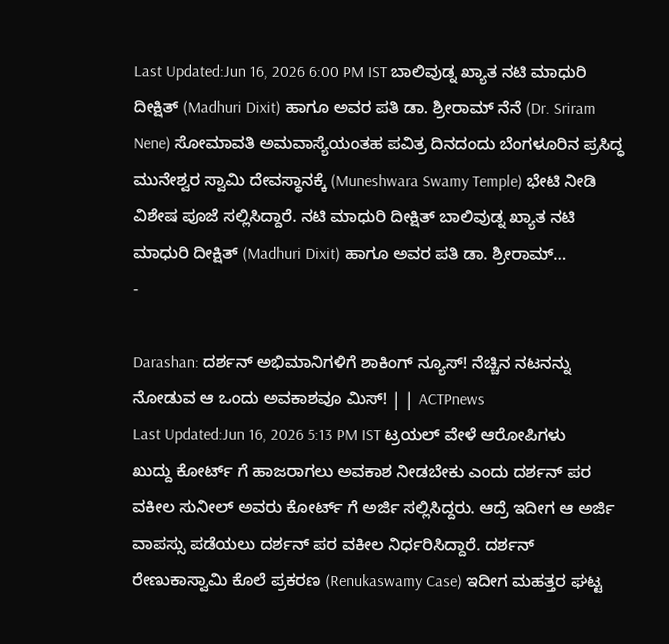Last Updated:Jun 16, 2026 6:00 PM IST ಬಾಲಿವುಡ್ನ ಖ್ಯಾತ ನಟಿ ಮಾಧುರಿ ದೀಕ್ಷಿತ್ (Madhuri Dixit) ಹಾಗೂ ಅವರ ಪತಿ ಡಾ. ಶ್ರೀರಾಮ್ ನೆನೆ (Dr. Sriram Nene) ಸೋಮಾವತಿ ಅಮವಾಸ್ಯೆಯಂತಹ ಪವಿತ್ರ ದಿನದಂದು ಬೆಂಗಳೂರಿನ ಪ್ರಸಿದ್ಧ ಮುನೇಶ್ವರ ಸ್ವಾಮಿ ದೇವಸ್ಥಾನಕ್ಕೆ (Muneshwara Swamy Temple) ಭೇಟಿ ನೀಡಿ ವಿಶೇಷ ಪೂಜೆ ಸಲ್ಲಿಸಿದ್ದಾರೆ. ನಟಿ ಮಾಧುರಿ ದೀಕ್ಷಿತ್ ಬಾಲಿವುಡ್ನ ಖ್ಯಾತ ನಟಿ ಮಾಧುರಿ ದೀಕ್ಷಿತ್ (Madhuri Dixit) ಹಾಗೂ ಅವರ ಪತಿ ಡಾ. ಶ್ರೀರಾಮ್…
-

Darashan: ದರ್ಶನ್ ಅಭಿಮಾನಿಗಳಿಗೆ ಶಾಕಿಂಗ್ ನ್ಯೂಸ್! ನೆಚ್ಚಿನ ನಟನನ್ನು ನೋಡುವ ಆ ಒಂದು ಅವಕಾಶವೂ ಮಿಸ್! | | ACTPnews
Last Updated:Jun 16, 2026 5:13 PM IST ಟ್ರಯಲ್ ವೇಳೆ ಆರೋಪಿಗಳು ಖುದ್ದು ಕೋರ್ಟ್ ಗೆ ಹಾಜರಾಗಲು ಅವಕಾಶ ನೀಡಬೇಕು ಎಂದು ದರ್ಶನ್ ಪರ ವಕೀಲ ಸುನೀಲ್ ಅವರು ಕೋರ್ಟ್ ಗೆ ಅರ್ಜಿ ಸಲ್ಲಿಸಿದ್ದರು. ಆದ್ರೆ ಇದೀಗ ಆ ಅರ್ಜಿ ವಾಪಸ್ಸು ಪಡೆಯಲು ದರ್ಶನ್ ಪರ ವಕೀಲ ನಿರ್ಧರಿಸಿದ್ದಾರೆ. ದರ್ಶನ್ ರೇಣುಕಾಸ್ವಾಮಿ ಕೊಲೆ ಪ್ರಕರಣ (Renukaswamy Case) ಇದೀಗ ಮಹತ್ತರ ಘಟ್ಟ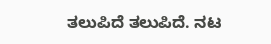ತಲುಪಿದೆ ತಲುಪಿದೆ. ನಟ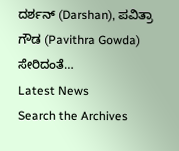ದರ್ಶನ್ (Darshan), ಪವಿತ್ರಾ ಗೌಡ (Pavithra Gowda) ಸೇರಿದಂತೆ…
Latest News
Search the Archives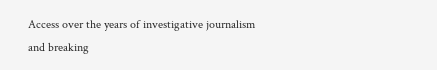Access over the years of investigative journalism and breaking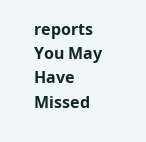reports
You May Have Missed